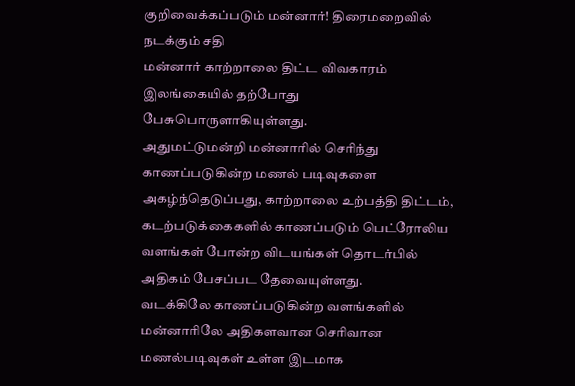குறிவைக்கப்படும் மன்னார்! திரைமறைவில் நடக்கும் சதி
மன்னார் காற்றாலை திட்ட விவகாரம் இலங்கையில் தற்போது பேசுபொருளாகியுள்ளது.
அதுமட்டுமன்றி மன்னாரில் செரிந்து காணப்படுகின்ற மணல் படிவுகளை அகழ்ந்தெடுப்பது, காற்றாலை உற்பத்தி திட்டம், கடற்படுக்கைகளில் காணப்படும் பெட்ரோலிய வளங்கள் போன்ற விடயங்கள் தொடர்பில் அதிகம் பேசப்பட தேவையுள்ளது.
வடக்கிலே காணப்படுகின்ற வளங்களில் மன்னாரிலே அதிகளவான செரிவான மணல்படிவுகள் உள்ள இடமாக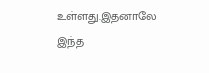உள்ளது.இதனாலே இந்த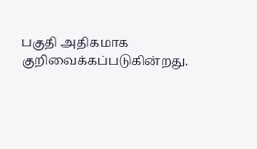பகுதி அதிகமாக குறிவைக்கப்படுகின்றது.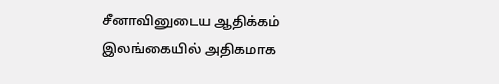சீனாவினுடைய ஆதிக்கம் இலங்கையில் அதிகமாக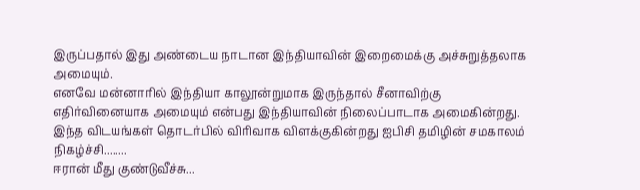இருப்பதால் இது அண்டைய நாடான இந்தியாவின் இறைமைக்கு அச்சுறுத்தலாக அமையும்.
எனவே மன்னாரில் இந்தியா காலூன்றுமாக இருந்தால் சீனாவிற்கு எதிர்வினையாக அமையும் என்பது இந்தியாவின் நிலைப்பாடாக அமைகின்றது.
இந்த விடயங்கள் தொடர்பில் விரிவாக விளக்குகின்றது ஐபிசி தமிழின் சமகாலம் நிகழ்ச்சி........
ஈரான் மீது குண்டுவீச்சு...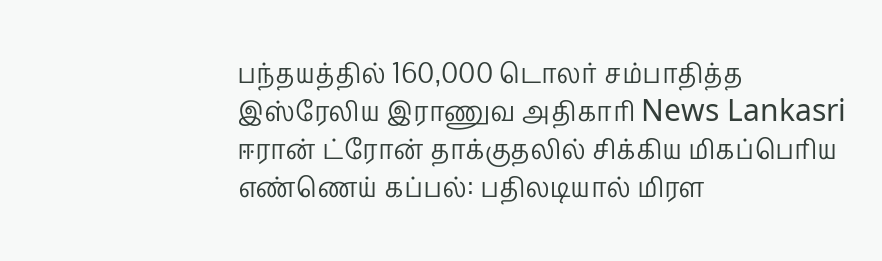பந்தயத்தில் 160,000 டொலர் சம்பாதித்த இஸ்ரேலிய இராணுவ அதிகாரி News Lankasri
ஈரான் ட்ரோன் தாக்குதலில் சிக்கிய மிகப்பெரிய எண்ணெய் கப்பல்: பதிலடியால் மிரள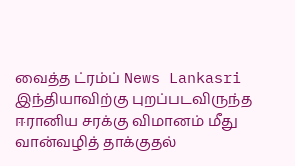வைத்த ட்ரம்ப் News Lankasri
இந்தியாவிற்கு புறப்படவிருந்த ஈரானிய சரக்கு விமானம் மீது வான்வழித் தாக்குதல்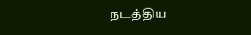நடத்திய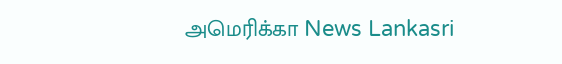அமெரிக்கா News Lankasri